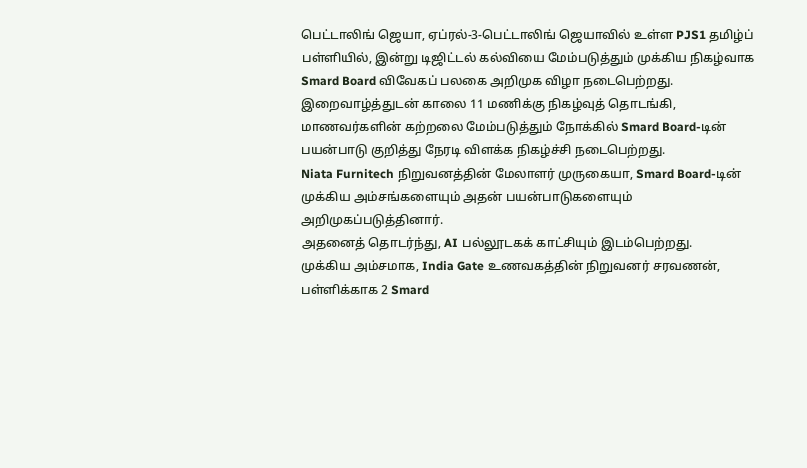பெட்டாலிங் ஜெயா, ஏப்ரல்-3-பெட்டாலிங் ஜெயாவில் உள்ள PJS1 தமிழ்ப் பள்ளியில், இன்று டிஜிட்டல் கல்வியை மேம்படுத்தும் முக்கிய நிகழ்வாக Smard Board விவேகப் பலகை அறிமுக விழா நடைபெற்றது.
இறைவாழ்த்துடன் காலை 11 மணிக்கு நிகழ்வுத் தொடங்கி, மாணவர்களின் கற்றலை மேம்படுத்தும் நோக்கில் Smard Board-டின் பயன்பாடு குறித்து நேரடி விளக்க நிகழ்ச்சி நடைபெற்றது.
Niata Furnitech நிறுவனத்தின் மேலாளர் முருகையா, Smard Board-டின் முக்கிய அம்சங்களையும் அதன் பயன்பாடுகளையும் அறிமுகப்படுத்தினார்.
அதனைத் தொடர்ந்து, AI பல்லூடகக் காட்சியும் இடம்பெற்றது.
முக்கிய அம்சமாக, India Gate உணவகத்தின் நிறுவனர் சரவணன், பள்ளிக்காக 2 Smard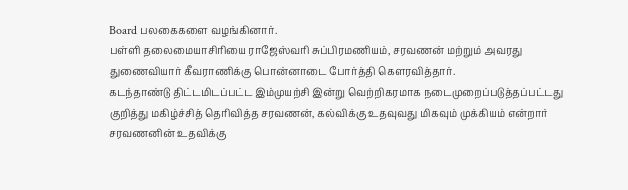Board பலகைகளை வழங்கினார்.
பள்ளி தலைமையாசிரியை ராஜேஸ்வரி சுப்பிரமணியம், சரவணன் மற்றும் அவரது துணைவியார் கீவராணிக்கு பொன்னாடை போர்த்தி கௌரவித்தார்.
கடந்தாண்டு திட்டமிடப்பட்ட இம்முயற்சி இன்று வெற்றிகரமாக நடைமுறைப்படுத்தப்பட்டது குறித்து மகிழ்ச்சித் தெரிவித்த சரவணன், கல்விக்கு உதவுவது மிகவும் முக்கியம் என்றார்
சரவணனின் உதவிக்கு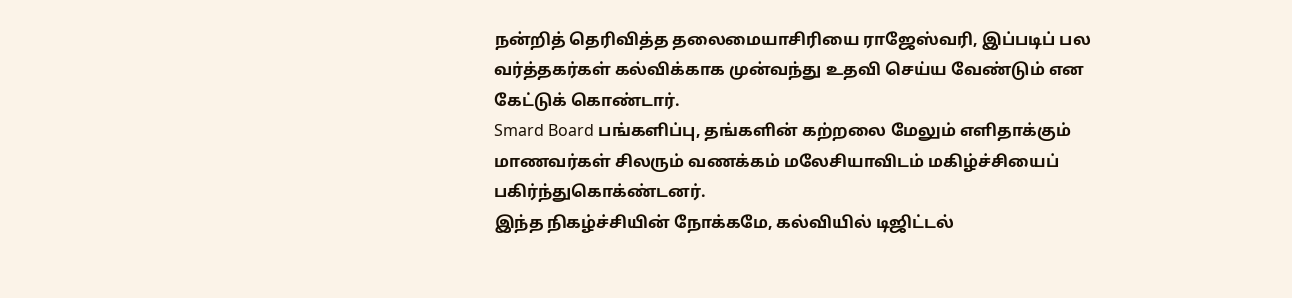நன்றித் தெரிவித்த தலைமையாசிரியை ராஜேஸ்வரி, இப்படிப் பல வர்த்தகர்கள் கல்விக்காக முன்வந்து உதவி செய்ய வேண்டும் என கேட்டுக் கொண்டார்.
Smard Board பங்களிப்பு, தங்களின் கற்றலை மேலும் எளிதாக்கும் மாணவர்கள் சிலரும் வணக்கம் மலேசியாவிடம் மகிழ்ச்சியைப் பகிர்ந்துகொக்ண்டனர்.
இந்த நிகழ்ச்சியின் நோக்கமே, கல்வியில் டிஜிட்டல்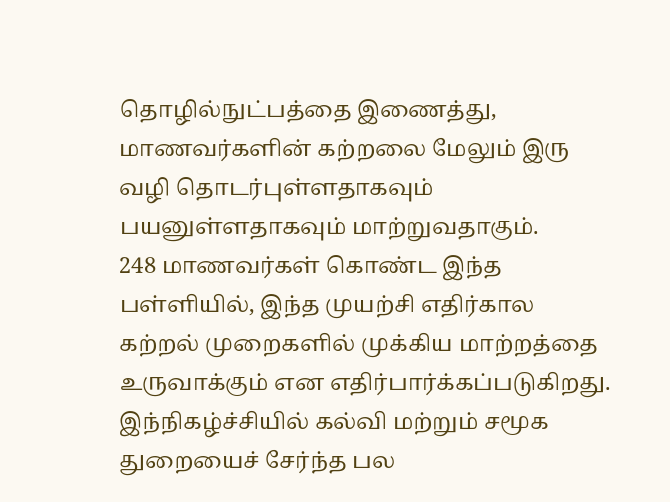தொழில்நுட்பத்தை இணைத்து, மாணவர்களின் கற்றலை மேலும் இரு வழி தொடர்புள்ளதாகவும் பயனுள்ளதாகவும் மாற்றுவதாகும்.
248 மாணவர்கள் கொண்ட இந்த பள்ளியில், இந்த முயற்சி எதிர்கால கற்றல் முறைகளில் முக்கிய மாற்றத்தை உருவாக்கும் என எதிர்பார்க்கப்படுகிறது.
இந்நிகழ்ச்சியில் கல்வி மற்றும் சமூக துறையைச் சேர்ந்த பல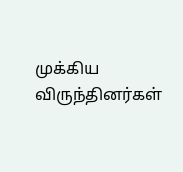முக்கிய விருந்தினர்கள்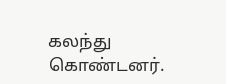கலந்து கொண்டனர்.